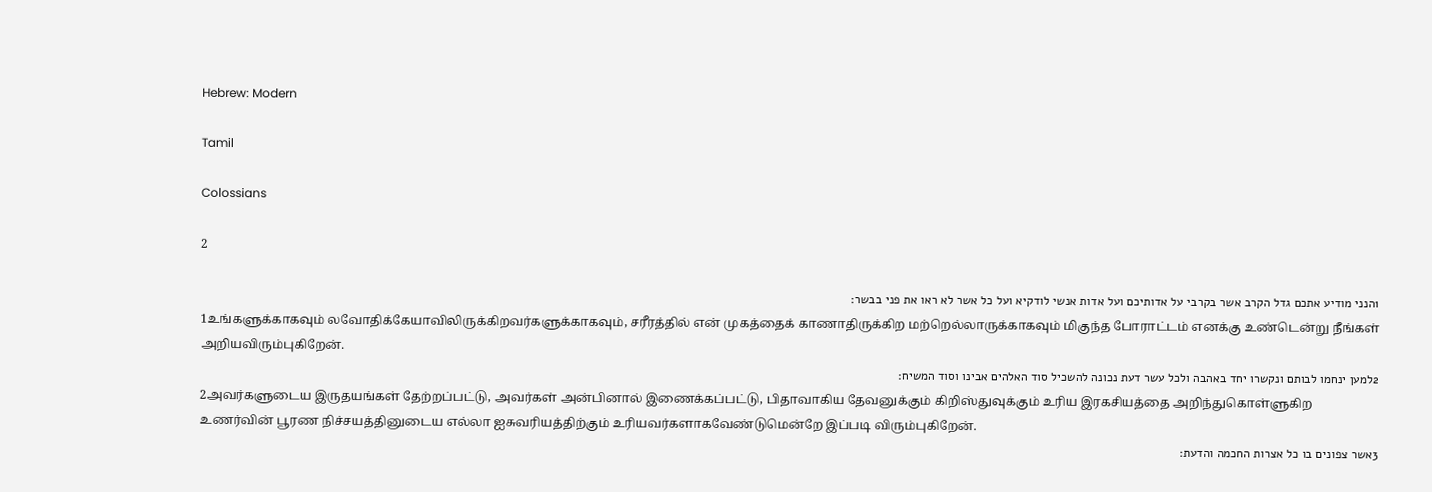Hebrew: Modern

Tamil

Colossians

2

1הנני מודיע אתכם גדל הקרב אשר בקרבי על אדותיכם ועל אדות אנשי לודקיא ועל כל אשר לא ראו את פני בבשר׃
1உங்களுக்காகவும் லவோதிக்கேயாவிலிருக்கிறவர்களுக்காகவும், சரீரத்தில் என் முகத்தைக் காணாதிருக்கிற மற்றெல்லாருக்காகவும் மிகுந்த போராட்டம் எனக்கு உண்டென்று நீங்கள் அறியவிரும்புகிறேன்.
2למען ינחמו לבותם ונקשרו יחד באהבה ולכל עשר דעת נכונה להשכיל סוד האלהים אבינו וסוד המשיח׃
2அவர்களுடைய இருதயங்கள் தேற்றப்பட்டு, அவர்கள் அன்பினால் இணைக்கப்பட்டு, பிதாவாகிய தேவனுக்கும் கிறிஸ்துவுக்கும் உரிய இரகசியத்தை அறிந்துகொள்ளுகிற உணர்வின் பூரண நிச்சயத்தினுடைய எல்லா ஐசுவரியத்திற்கும் உரியவர்களாகவேண்டுமென்றே இப்படி விரும்புகிறேன்.
3אשר צפונים בו כל אצרות החכמה והדעת׃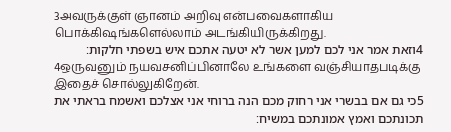3அவருக்குள் ஞானம் அறிவு என்பவைகளாகிய பொக்கிஷங்களெல்லாம் அடங்கியிருக்கிறது.
4וזאת אמר אני לכם למען אשר לא יטעה אתכם איש בשפתי חלקות׃
4ஒருவனும் நயவசனிப்பினாலே உங்களை வஞ்சியாதபடிக்கு இதைச் சொல்லுகிறேன்.
5כי גם אם בבשרי אני רחוק מכם הנה ברוחי אני אצלכם ואשמח בראתי את תכונתכם ואמץ אמונתכם במשיח׃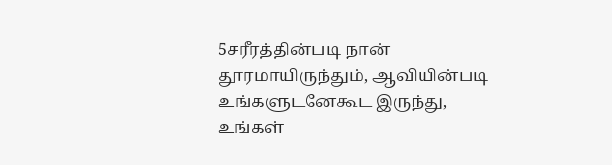5சரீரத்தின்படி நான் தூரமாயிருந்தும், ஆவியின்படி உங்களுடனேகூட இருந்து, உங்கள்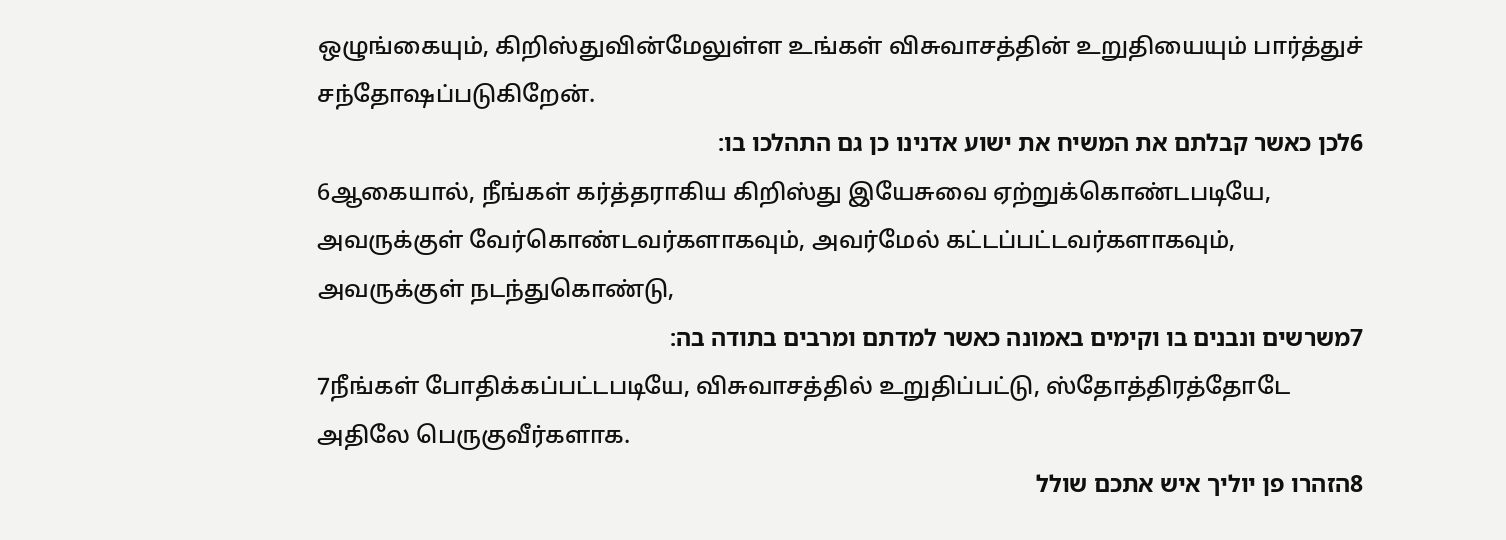ஒழுங்கையும், கிறிஸ்துவின்மேலுள்ள உங்கள் விசுவாசத்தின் உறுதியையும் பார்த்துச் சந்தோஷப்படுகிறேன்.
6לכן כאשר קבלתם את המשיח את ישוע אדנינו כן גם התהלכו בו׃
6ஆகையால், நீங்கள் கர்த்தராகிய கிறிஸ்து இயேசுவை ஏற்றுக்கொண்டபடியே, அவருக்குள் வேர்கொண்டவர்களாகவும், அவர்மேல் கட்டப்பட்டவர்களாகவும், அவருக்குள் நடந்துகொண்டு,
7משרשים ונבנים בו וקימים באמונה כאשר למדתם ומרבים בתודה בה׃
7நீங்கள் போதிக்கப்பட்டபடியே, விசுவாசத்தில் உறுதிப்பட்டு, ஸ்தோத்திரத்தோடே அதிலே பெருகுவீர்களாக.
8הזהרו פן יוליך איש אתכם שולל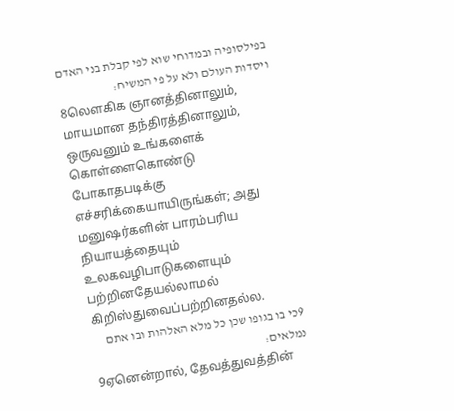בפילסופיה ובמדוחי שוא לפי קבלת בני האדם ויסדות העולם ולא על פי המשיח׃
8லௌகிக ஞானத்தினாலும், மாயமான தந்திரத்தினாலும், ஒருவனும் உங்களைக் கொள்ளைகொண்டு போகாதபடிக்கு எச்சரிக்கையாயிருங்கள்; அது மனுஷர்களின் பாரம்பரிய நியாயத்தையும் உலகவழிபாடுகளையும் பற்றினதேயல்லாமல் கிறிஸ்துவைப்பற்றினதல்ல.
9כי בו בגופו שכן כל מלא האלהות ובו אתם נמלאים׃
9ஏனென்றால், தேவத்துவத்தின்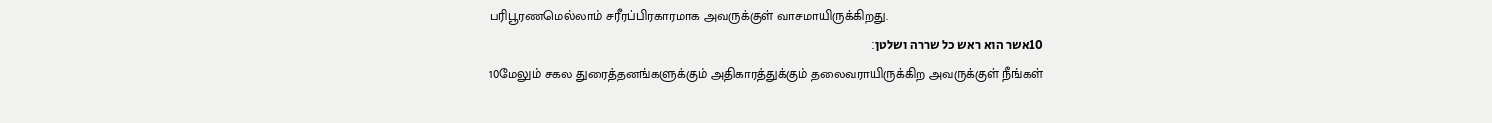பரிபூரணமெல்லாம் சரீரப்பிரகாரமாக அவருக்குள் வாசமாயிருக்கிறது.
10אשר הוא ראש כל שררה ושלטן׃
10மேலும் சகல துரைத்தனங்களுக்கும் அதிகாரத்துக்கும் தலைவராயிருக்கிற அவருக்குள் நீங்கள்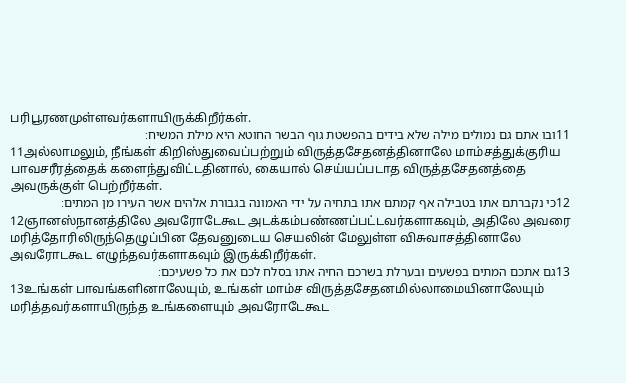பரிபூரணமுள்ளவர்களாயிருக்கிறீர்கள்.
11ובו אתם גם נמולים מילה שלא בידים בהפשטת גוף הבשר החוטא היא מילת המשיח׃
11அல்லாமலும், நீங்கள் கிறிஸ்துவைப்பற்றும் விருத்தசேதனத்தினாலே மாம்சத்துக்குரிய பாவசரீரத்தைக் களைந்துவிட்டதினால், கையால் செய்யப்படாத விருத்தசேதனத்தை அவருக்குள் பெற்றீர்கள்.
12כי נקברתם אתו בטבילה אף קמתם אתו בתחיה על ידי האמונה בגבורת אלהים אשר העירו מן המתים׃
12ஞானஸ்நானத்திலே அவரோடேகூட அடக்கம்பண்ணப்பட்டவர்களாகவும், அதிலே அவரை மரித்தோரிலிருந்தெழுப்பின தேவனுடைய செயலின் மேலுள்ள விசுவாசத்தினாலே அவரோடகூட எழுந்தவர்களாகவும் இருக்கிறீர்கள்.
13גם אתכם המתים בפשעים ובערלת בשרכם החיה אתו בסלח לכם את כל פשעיכם׃
13உங்கள் பாவங்களினாலேயும், உங்கள் மாம்ச விருத்தசேதனமில்லாமையினாலேயும் மரித்தவர்களாயிருந்த உங்களையும் அவரோடேகூட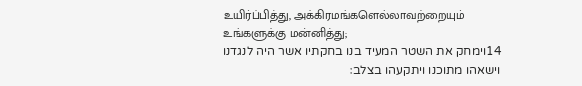உயிர்ப்பித்து, அக்கிரமங்களெல்லாவற்றையும் உங்களுக்கு மன்னித்து;
14וימחק את השטר המעיד בנו בחקתיו אשר היה לנגדנו וישאהו מתוכנו ויתקעהו בצלב׃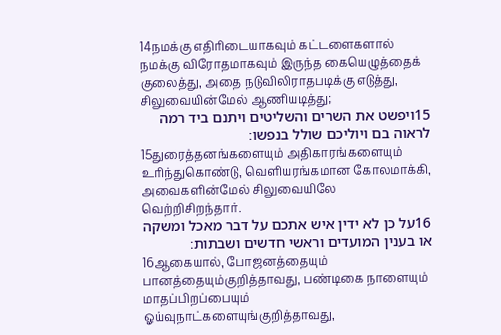14நமக்கு எதிரிடையாகவும் கட்டளைகளால் நமக்கு விரோதமாகவும் இருந்த கையெழுத்தைக் குலைத்து, அதை நடுவிலிராதபடிக்கு எடுத்து, சிலுவையின்மேல் ஆணியடித்து;
15ויפשט את השרים והשליטים ויתנם ביד רמה לראוה בם ויוליכם שולל בנפשו׃
15துரைத்தனங்களையும் அதிகாரங்களையும் உரிந்துகொண்டு, வெளியரங்கமான கோலமாக்கி, அவைகளின்மேல் சிலுவையிலே வெற்றிசிறந்தார்.
16על כן לא ידין איש אתכם על דבר מאכל ומשקה או בענין המועדים וראשי חדשים ושבתות׃
16ஆகையால், போஜனத்தையும் பானத்தையும்குறித்தாவது, பண்டிகை நாளையும் மாதப்பிறப்பையும் ஓய்வுநாட்களையுங்குறித்தாவது,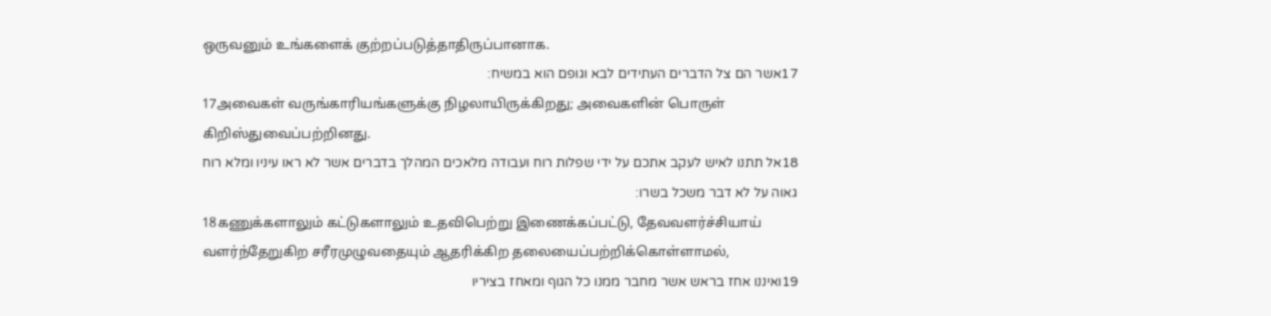ஒருவனும் உங்களைக் குற்றப்படுத்தாதிருப்பானாக.
17אשר הם צל הדברים העתידים לבא וגופם הוא במשיח׃
17அவைகள் வருங்காரியங்களுக்கு நிழலாயிருக்கிறது; அவைகளின் பொருள் கிறிஸ்துவைப்பற்றினது.
18אל תתנו לאיש לעקב אתכם על ידי שפלות רוח ועבודה מלאכים המהלך בדברים אשר לא ראו עיניו ומלא רוח גאוה על לא דבר משכל בשרו׃
18கணுக்களாலும் கட்டுகளாலும் உதவிபெற்று இணைக்கப்பட்டு, தேவவளர்ச்சியாய் வளர்ந்தேறுகிற சரீரமுழுவதையும் ஆதரிக்கிற தலையைப்பற்றிக்கொள்ளாமல்,
19ואיננו אחז בראש אשר מחבר ממנו כל הגוף ומאחז בציריו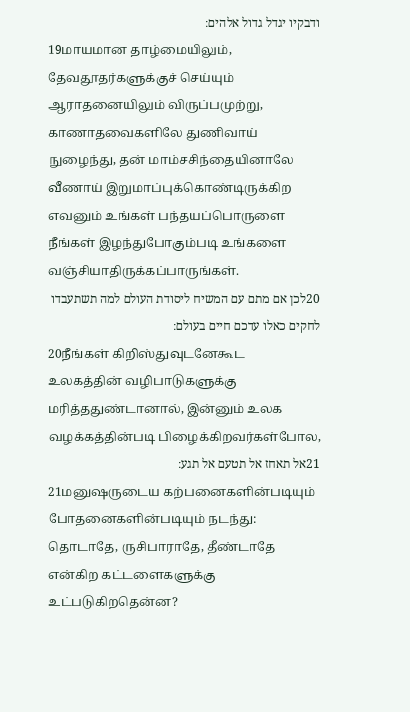ודבקיו יגדל גדול אלהים׃
19மாயமான தாழ்மையிலும், தேவதூதர்களுக்குச் செய்யும் ஆராதனையிலும் விருப்பமுற்று, காணாதவைகளிலே துணிவாய் நுழைந்து, தன் மாம்சசிந்தையினாலே வீணாய் இறுமாப்புக்கொண்டிருக்கிற எவனும் உங்கள் பந்தயப்பொருளை நீங்கள் இழந்துபோகும்படி உங்களை வஞ்சியாதிருக்கப்பாருங்கள்.
20לכן אם מתם עם המשיח ליסודת העולם למה תשתעבדו לחקים כאלו עדכם חיים בעולם׃
20நீங்கள் கிறிஸ்துவுடனேகூட உலகத்தின் வழிபாடுகளுக்கு மரித்ததுண்டானால், இன்னும் உலக வழக்கத்தின்படி பிழைக்கிறவர்கள்போல,
21אל תאחז אל תטעם אל תגע׃
21மனுஷருடைய கற்பனைகளின்படியும் போதனைகளின்படியும் நடந்து: தொடாதே, ருசிபாராதே, தீண்டாதே என்கிற கட்டளைகளுக்கு உட்படுகிறதென்ன?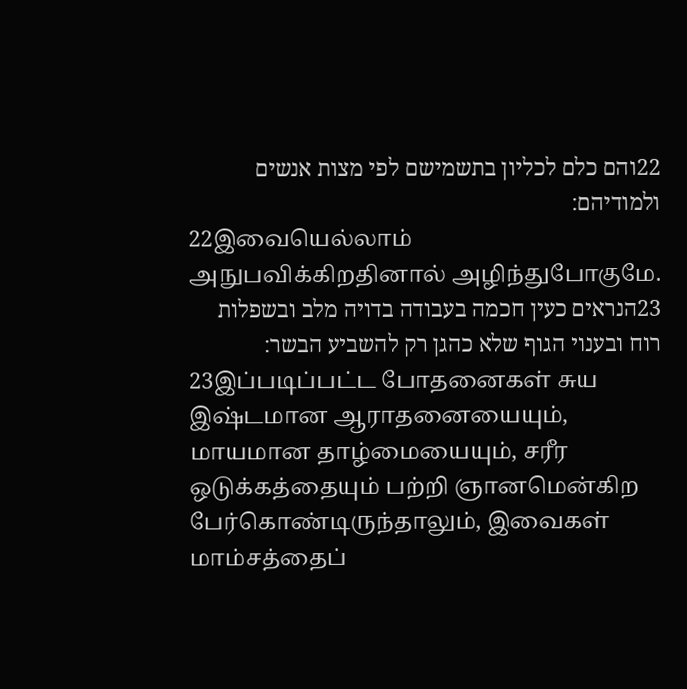22והם כלם לכליון בתשמישם לפי מצות אנשים ולמודיהם׃
22இவையெல்லாம் அநுபவிக்கிறதினால் அழிந்துபோகுமே.
23הנראים כעין חכמה בעבודה בדויה מלב ובשפלות רוח ובענוי הגוף שלא כהגן רק להשביע הבשר׃
23இப்படிப்பட்ட போதனைகள் சுய இஷ்டமான ஆராதனையையும், மாயமான தாழ்மையையும், சரீர ஒடுக்கத்தையும் பற்றி ஞானமென்கிற பேர்கொண்டிருந்தாலும், இவைகள் மாம்சத்தைப்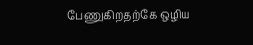பேணுகிறதற்கே ஒழிய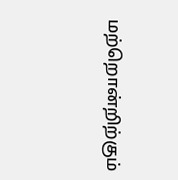மற்றொன்றிற்கும்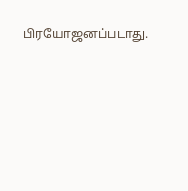பிரயோஜனப்படாது.